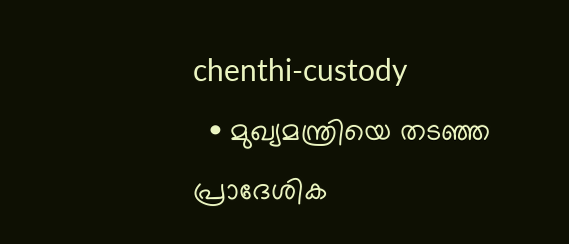chenthi-custody
  • മുഖ്യമന്ത്രിയെ തടഞ്ഞ പ്രാദേശിക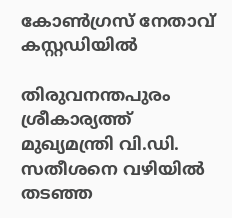കോണ്‍ഗ്രസ് നേതാവ് കസ്റ്റഡിയില്‍

തിരുവനന്തപുരം ശ്രീകാര്യത്ത് മുഖ്യമന്ത്രി വി.ഡി. സതീശനെ വഴിയിൽ തടഞ്ഞ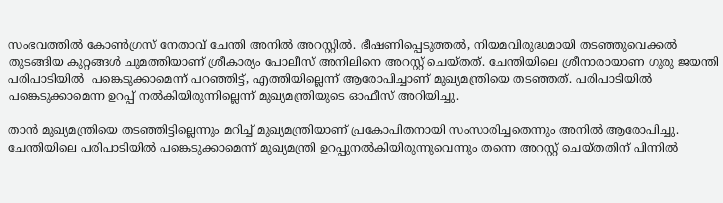സംഭവത്തിൽ കോൺഗ്രസ് നേതാവ് ചേന്തി അനിൽ അറസ്റ്റിൽ. ഭീഷണിപ്പെടുത്തൽ, നിയമവിരുദ്ധമായി തടഞ്ഞുവെക്കൽ തുടങ്ങിയ കുറ്റങ്ങൾ ചുമത്തിയാണ് ശ്രീകാര്യം പോലീസ് അനിലിനെ അറസ്റ്റ് ചെയ്തത്. ചേന്തിയിലെ ശ്രീനാരായാണ ഗുരു ജയന്തി പരിപാടിയില്‍  പങ്കെടുക്കാമെന്ന് പറഞ്ഞിട്ട്, എത്തിയില്ലെന്ന് ആരോപിച്ചാണ് മുഖ്യമന്ത്രിയെ തടഞ്ഞത്. പരിപാടിയില്‍ പങ്കെടുക്കാമെന്ന ഉറപ്പ് നല്‍കിയിരുന്നില്ലെന്ന് മുഖ്യമന്ത്രിയുടെ ഓഫീസ് അറിയിച്ചു.

താൻ മുഖ്യമന്ത്രിയെ തടഞ്ഞിട്ടില്ലെന്നും മറിച്ച് മുഖ്യമന്ത്രിയാണ് പ്രകോപിതനായി സംസാരിച്ചതെന്നും അനിൽ ആരോപിച്ചു. ചേന്തിയിലെ പരിപാടിയിൽ പങ്കെടുക്കാമെന്ന് മുഖ്യമന്ത്രി ഉറപ്പുനൽകിയിരുന്നുവെന്നും തന്നെ അറസ്റ്റ് ചെയ്തതിന് പിന്നിൽ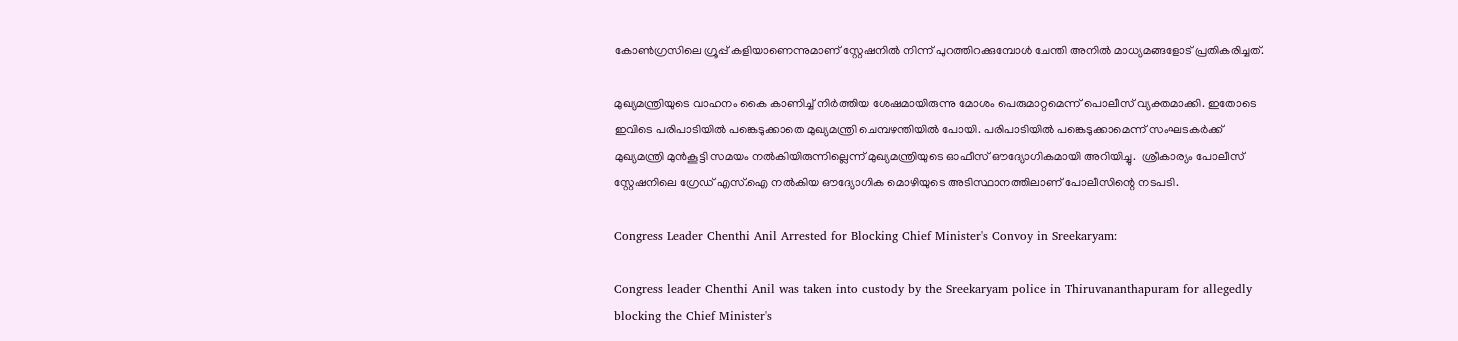കോൺഗ്രസിലെ ഗ്രൂപ്പ് കളിയാണെന്നുമാണ് സ്റ്റേഷനിൽ നിന്ന് പുറത്തിറക്കുമ്പോൾ ചേന്തി അനിൽ മാധ്യമങ്ങളോട് പ്രതികരിച്ചത്.

മുഖ്യമന്ത്രിയുടെ വാഹനം കൈ കാണിച്ച് നിര്‍ത്തിയ ശേഷമായിരുന്നു മോശം പെരുമാറ്റമെന്ന് പൊലീസ് വ്യക്തമാക്കി. ഇതോടെ ഇവിടെ പരിപാടിയില്‍ പങ്കെടുക്കാതെ മുഖ്യമന്ത്രി ചെമ്പഴന്തിയില്‍ പോയി. പരിപാടിയിൽ പങ്കെടുക്കാമെന്ന് സംഘടകർക്ക് മുഖ്യമന്ത്രി മുൻകൂട്ടി സമയം നൽകിയിരുന്നില്ലെന്ന് മുഖ്യമന്ത്രിയുടെ ഓഫീസ് ഔദ്യോഗികമായി അറിയിച്ചു.  ശ്രീകാര്യം പോലീസ് സ്റ്റേഷനിലെ ഗ്രേഡ് എസ്.ഐ നൽകിയ ഔദ്യോഗിക മൊഴിയുടെ അടിസ്ഥാനത്തിലാണ് പോലീസിന്റെ നടപടി.

Congress Leader Chenthi Anil Arrested for Blocking Chief Minister's Convoy in Sreekaryam:

Congress leader Chenthi Anil was taken into custody by the Sreekaryam police in Thiruvananthapuram for allegedly blocking the Chief Minister's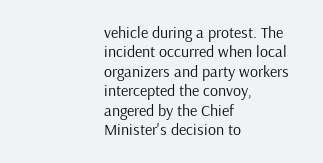vehicle during a protest. The incident occurred when local organizers and party workers intercepted the convoy, angered by the Chief Minister's decision to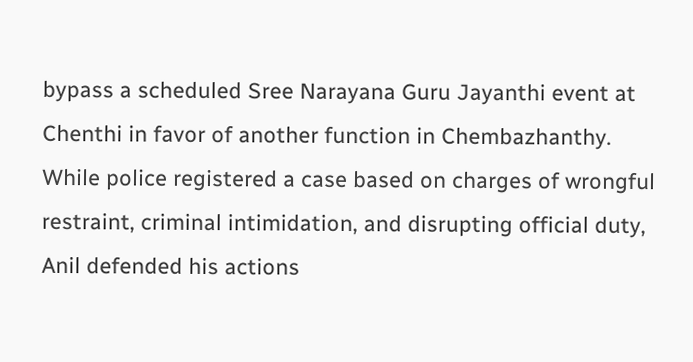bypass a scheduled Sree Narayana Guru Jayanthi event at Chenthi in favor of another function in Chembazhanthy. While police registered a case based on charges of wrongful restraint, criminal intimidation, and disrupting official duty, Anil defended his actions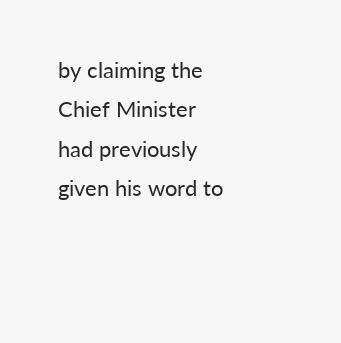by claiming the Chief Minister had previously given his word to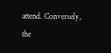attend. Conversely, the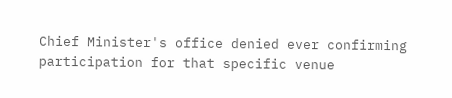Chief Minister's office denied ever confirming participation for that specific venue